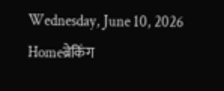Wednesday, June 10, 2026
Homeब्रेकिंग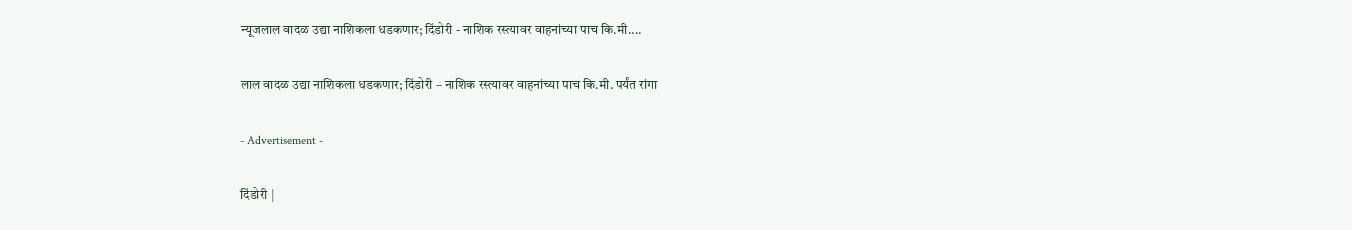न्यूजलाल वादळ उद्या नाशिकला धडकणार; दिंडोरी - नाशिक रस्त्यावर वाहनांच्या पाच कि.मी....

लाल वादळ उद्या नाशिकला धडकणार; दिंडोरी – नाशिक रस्त्यावर वाहनांच्या पाच कि.मी. पर्यंत रांगा

- Advertisement -

दिंडोरी |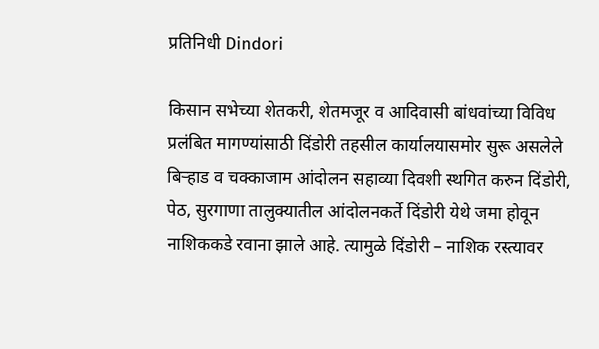प्रतिनिधी Dindori

किसान सभेच्या शेतकरी, शेतमजूर व आदिवासी बांधवांच्या विविध प्रलंबित मागण्यांसाठी दिंडोरी तहसील कार्यालयासमोर सुरू असलेले बिर्‍हाड व चक्काजाम आंदोलन सहाव्या दिवशी स्थगित करुन दिंडोरी, पेठ, सुरगाणा तालुक्यातील आंदोलनकर्ते दिंडोरी येथे जमा होवून नाशिककडे रवाना झाले आहे. त्यामुळे दिंडोरी – नाशिक रस्त्यावर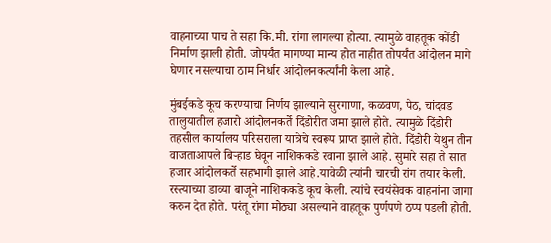वाहनाच्या पाच ते सहा कि.मी. रांगा लागल्या होत्या. त्यामुळे वाहतूक कोंडी निर्माण झाली होती. जोपर्यंत मागण्या मान्य होत नाहीत तोपर्यंत आंदोलन मागे घेणार नसल्याचा ठाम निर्धार आंदोलनकर्त्यांनी केला आहे.

मुंबईकडे कूच करण्याचा निर्णय झाल्याने सुरगाणा, कळवण, पेठ, चांदवड तालुयातील हजारो आंदोलनकर्ते दिंडोरीत जमा झाले होते. त्यामुळे दिंडोरी तहसील कार्यालय परिसराला यात्रेचे स्वरूप प्राप्त झाले होते. दिंडोरी येथुन तीन वाजताआपले बिर्‍हाड घेवून नाशिककडे रवाना झाले आहे. सुमारे सहा ते सात हजार आंदोलकर्ते सहभागी झाले आहे.यावेळी त्यांनी चारची रांग तयार केली. रस्त्याच्या डाव्या बाजूने नाशिककडे कूच केली. त्यांचे स्वयंसेवक वाहनांना जागा करुन देत होते. परंतू रांगा मोठ्या असल्याने वाहतूक पुर्णपणे ठप्प पडली होती.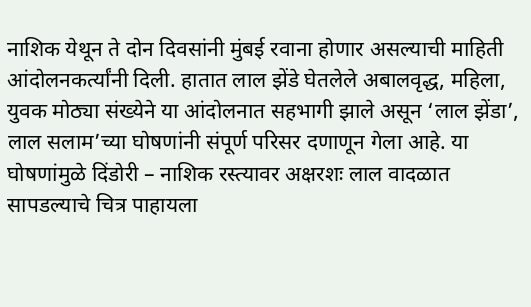नाशिक येथून ते दोन दिवसांनी मुंबई रवाना होणार असल्याची माहिती आंदोलनकर्त्यांनी दिली. हातात लाल झेंडे घेतलेले अबालवृद्ध, महिला, युवक मोठ्या संख्येने या आंदोलनात सहभागी झाले असून ‘लाल झेंडा’, लाल सलाम’च्या घोषणांनी संपूर्ण परिसर दणाणून गेला आहे. या घोषणांमुळे दिंडोरी – नाशिक रस्त्यावर अक्षरशः लाल वादळात सापडल्याचे चित्र पाहायला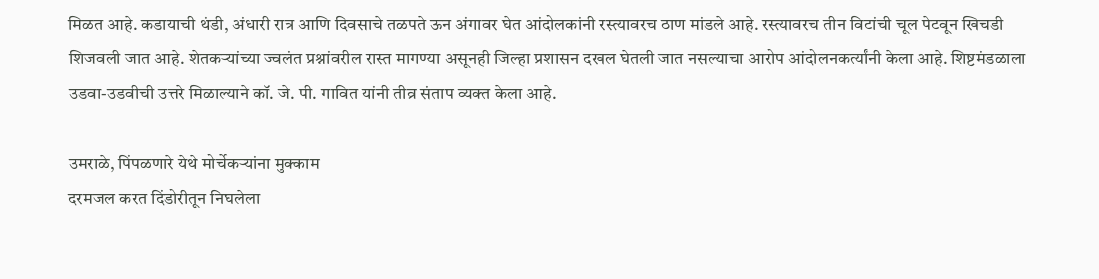मिळत आहे. कडायाची थंडी, अंधारी रात्र आणि दिवसाचे तळपते ऊन अंगावर घेत आंदोलकांनी रस्त्यावरच ठाण मांडले आहे. रस्त्यावरच तीन विटांची चूल पेटवून खिचडी शिजवली जात आहे. शेतकर्‍यांच्या ज्वलंत प्रश्नांवरील रास्त मागण्या असूनही जिल्हा प्रशासन दखल घेतली जात नसल्याचा आरोप आंदोलनकर्त्यांनी केला आहे. शिष्टमंडळाला उडवा-उडवीची उत्तरे मिळाल्याने कॉ. जे. पी. गावित यांनी तीव्र संताप व्यक्त केला आहे.

उमराळे, पिंपळणारे येथे मोर्चेकर्‍यांना मुक्काम
दरमजल करत दिंडोरीतून निघलेला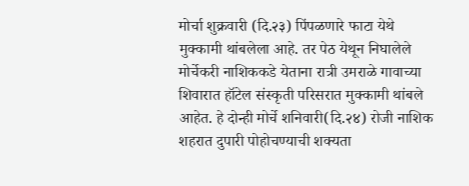मोर्चा शुक्रवारी (दि.२३) पिंपळणारे फाटा येथे मुक्कामी थांबलेला आहे. तर पेठ येथून निघालेले मोर्चेकरी नाशिककडे येताना रात्री उमराळे गावाच्या शिवारात हॉटेल संस्कृती परिसरात मुक्कामी थांबले आहेत. हे दोन्ही मोर्चे शनिवारी(दि.२४) रोजी नाशिक शहरात दुपारी पोहोचण्याची शक्यता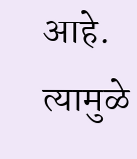आहे. त्यामुळे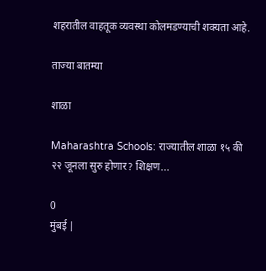शहरातील वाहतूक व्यवस्था कोलमडण्याची शक्यता आहे.

ताज्या बातम्या

शाळा

Maharashtra Schools: राज्यातील शाळा १५ की २२ जूनला सुरु होणार? शिक्षण...

0
मुंबई |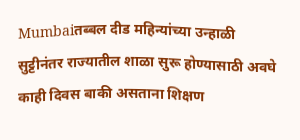Mumbaiतब्बल दीड महिन्यांच्या उन्हाळी सुट्टीनंतर राज्यातील शाळा सुरू होण्यासाठी अवघे काही दिवस बाकी असताना शिक्षण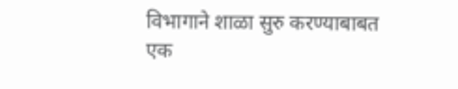विभागाने शाळा सुरु करण्याबाबत एक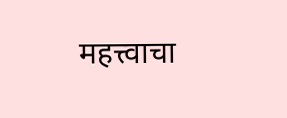महत्त्वाचा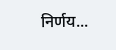निर्णय...